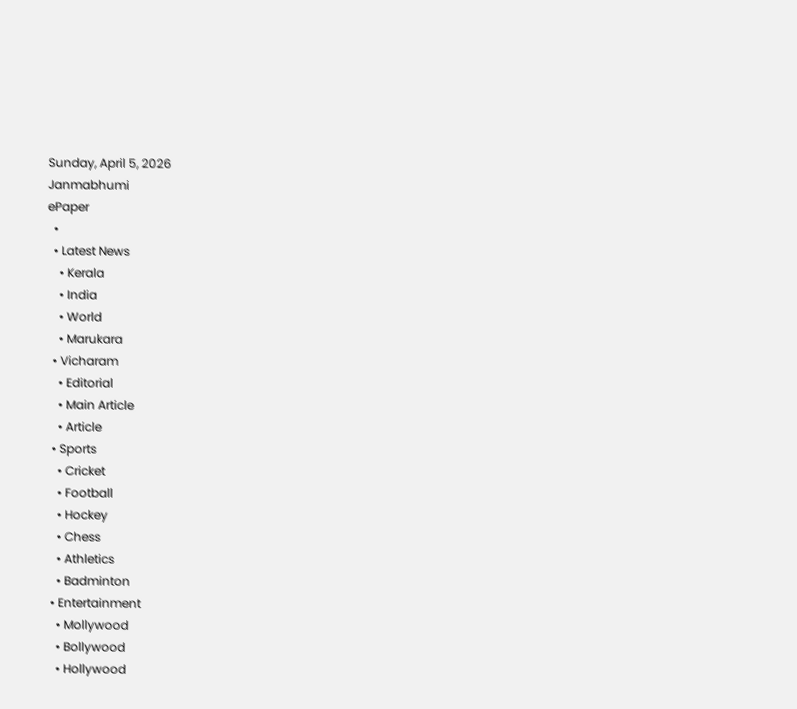Sunday, April 5, 2026
Janmabhumi
ePaper
  •
  • Latest News
    • Kerala
    • India
    • World
    • Marukara
  • Vicharam
    • Editorial
    • Main Article
    • Article
  • Sports
    • Cricket
    • Football
    • Hockey
    • Chess
    • Athletics
    • Badminton
  • Entertainment
    • Mollywood
    • Bollywood
    • Hollywood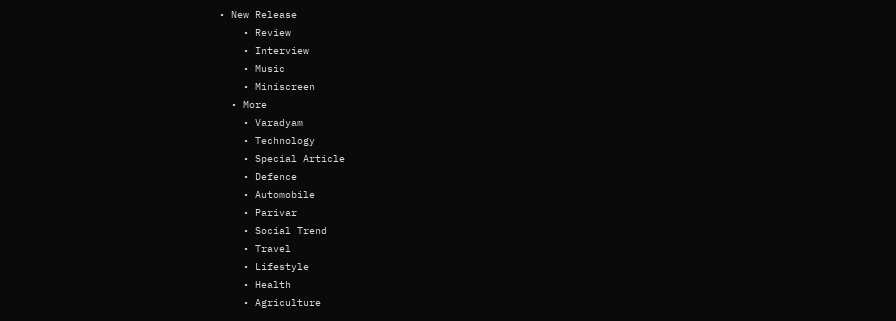• New Release
    • Review
    • Interview
    • Music
    • Miniscreen
  • More
    • Varadyam
    • Technology
    • Special Article
    • Defence
    • Automobile
    • Parivar
    • Social Trend
    • Travel
    • Lifestyle
    • Health
    • Agriculture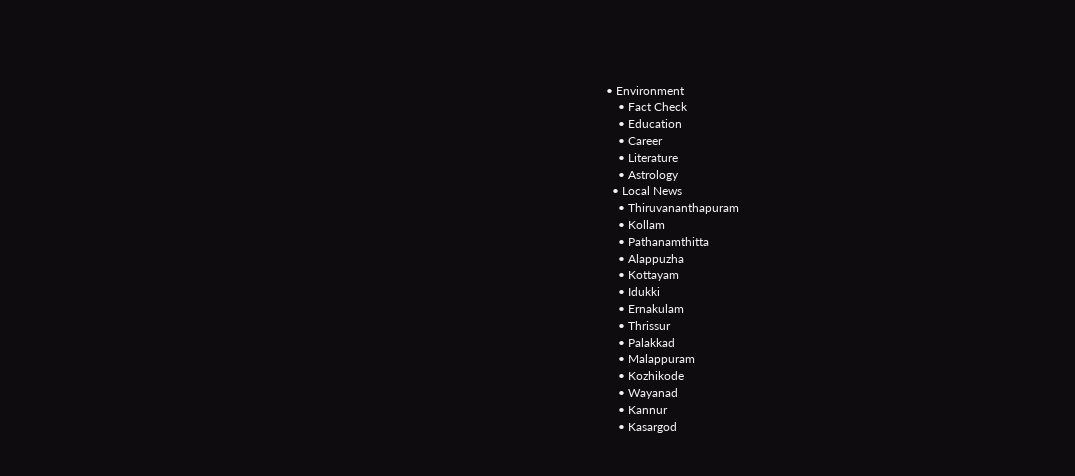• Environment
    • Fact Check
    • Education
    • Career
    • Literature
    • Astrology
  • Local News
    • Thiruvananthapuram
    • Kollam
    • Pathanamthitta
    • Alappuzha
    • Kottayam
    • Idukki
    • Ernakulam
    • Thrissur
    • Palakkad
    • Malappuram
    • Kozhikode
    • Wayanad
    • Kannur
    • Kasargod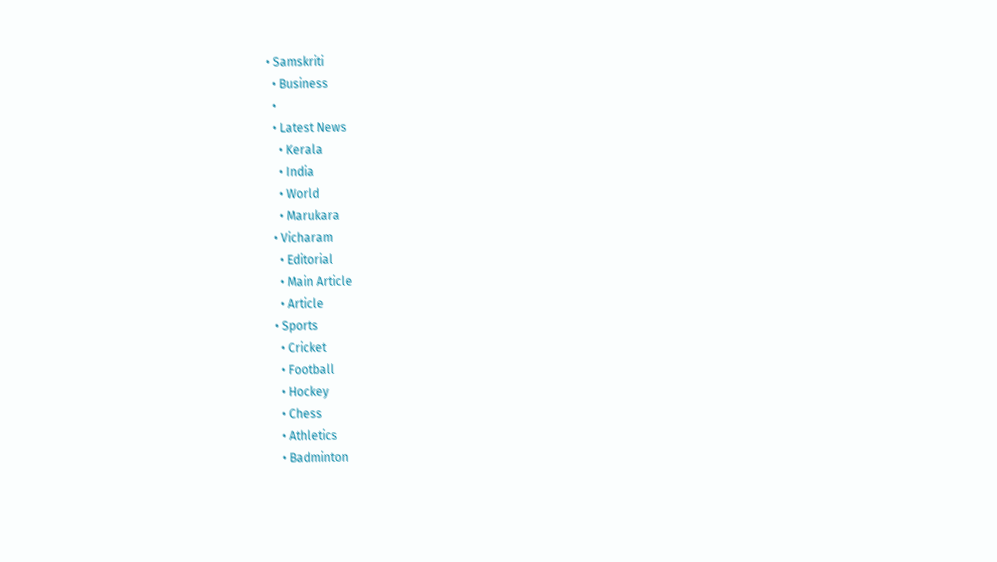• Samskriti
  • Business
  •
  • Latest News
    • Kerala
    • India
    • World
    • Marukara
  • Vicharam
    • Editorial
    • Main Article
    • Article
  • Sports
    • Cricket
    • Football
    • Hockey
    • Chess
    • Athletics
    • Badminton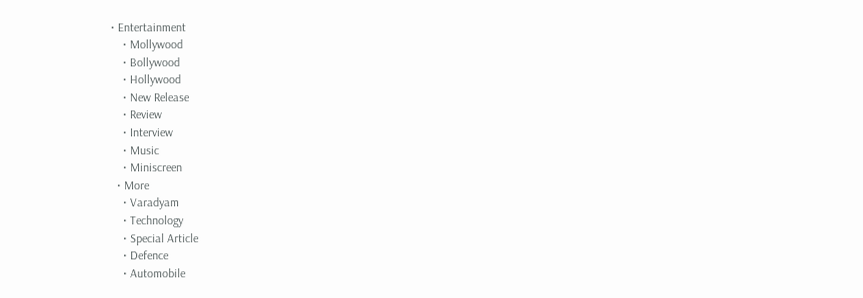• Entertainment
    • Mollywood
    • Bollywood
    • Hollywood
    • New Release
    • Review
    • Interview
    • Music
    • Miniscreen
  • More
    • Varadyam
    • Technology
    • Special Article
    • Defence
    • Automobile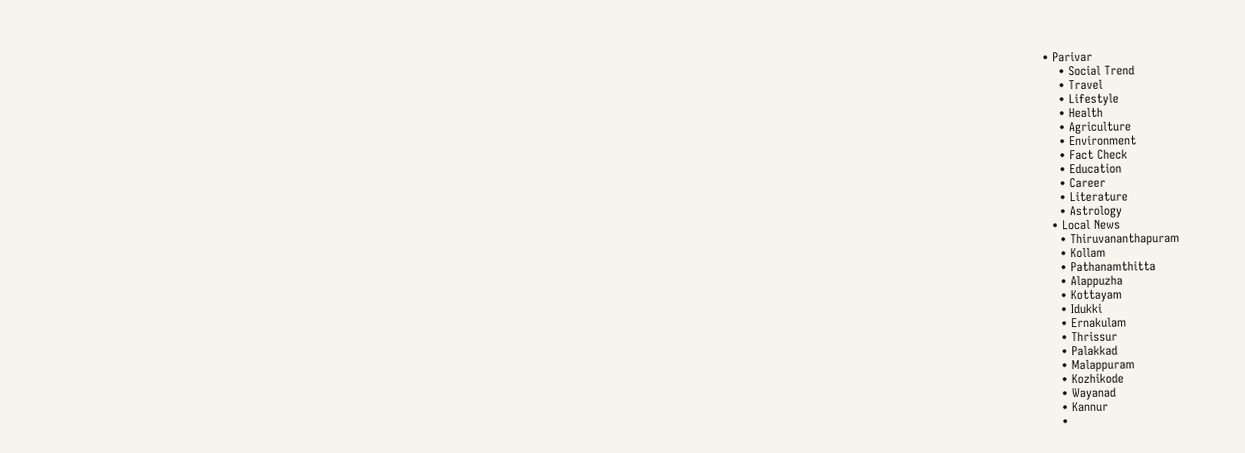• Parivar
    • Social Trend
    • Travel
    • Lifestyle
    • Health
    • Agriculture
    • Environment
    • Fact Check
    • Education
    • Career
    • Literature
    • Astrology
  • Local News
    • Thiruvananthapuram
    • Kollam
    • Pathanamthitta
    • Alappuzha
    • Kottayam
    • Idukki
    • Ernakulam
    • Thrissur
    • Palakkad
    • Malappuram
    • Kozhikode
    • Wayanad
    • Kannur
    •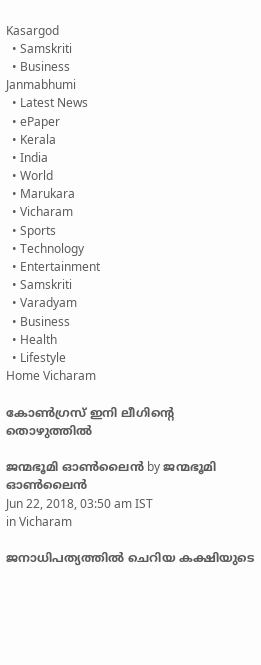Kasargod
  • Samskriti
  • Business
Janmabhumi
  • Latest News
  • ePaper
  • Kerala
  • India
  • World
  • Marukara
  • Vicharam
  • Sports
  • Technology
  • Entertainment
  • Samskriti
  • Varadyam
  • Business
  • Health
  • Lifestyle
Home Vicharam

കോണ്‍ഗ്രസ് ഇനി ലീഗിന്റെ തൊഴുത്തില്‍

ജന്മഭൂമി ഓണ്‍ലൈന്‍ by ജന്മഭൂമി ഓണ്‍ലൈന്‍
Jun 22, 2018, 03:50 am IST
in Vicharam

ജനാധിപത്യത്തില്‍ ചെറിയ കക്ഷിയുടെ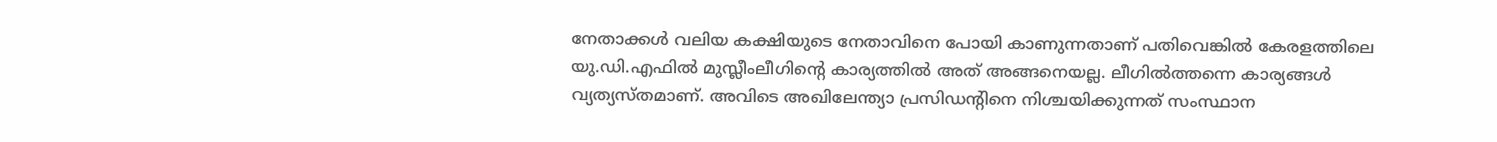നേതാക്കള്‍ വലിയ കക്ഷിയുടെ നേതാവിനെ പോയി കാണുന്നതാണ് പതിവെങ്കില്‍ കേരളത്തിലെ യു.ഡി.എഫില്‍ മുസ്ലീംലീഗിന്റെ കാര്യത്തില്‍ അത് അങ്ങനെയല്ല. ലീഗില്‍ത്തന്നെ കാര്യങ്ങള്‍ വ്യത്യസ്തമാണ്. അവിടെ അഖിലേന്ത്യാ പ്രസിഡന്റിനെ നിശ്ചയിക്കുന്നത് സംസ്ഥാന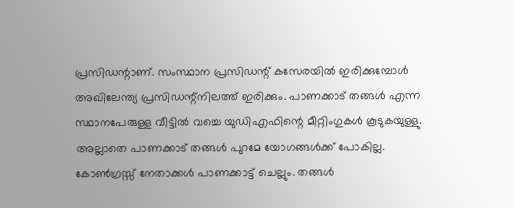പ്രസിഡന്റാണ്. സംസ്ഥാന പ്രസിഡന്റ് കസേരയില്‍ ഇരിക്കുമ്പോള്‍ അഖിലേന്ത്യ പ്രസിഡന്റ്‌നിലത്ത് ഇരിക്കും. പാണക്കാട് തങ്ങള്‍ എന്ന സ്ഥാനപേരുള്ള വീട്ടില്‍ വച്ചെ യുഡിഎഫിന്റെ മീറ്റിംഗുകള്‍ കൂടുകയുള്ളു. അല്ലാതെ പാണക്കാട് തങ്ങള്‍ പുറമേ യോഗങ്ങള്‍ക്ക് പോകില്ല.  കോണ്‍ഗ്രസ്സ് നേതാക്കള്‍ പാണക്കാട്ട് ചെല്ലും. തങ്ങള്‍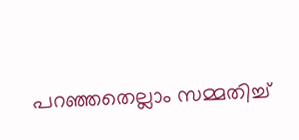പറഞ്ഞതെല്ലാം സമ്മതിച്ച്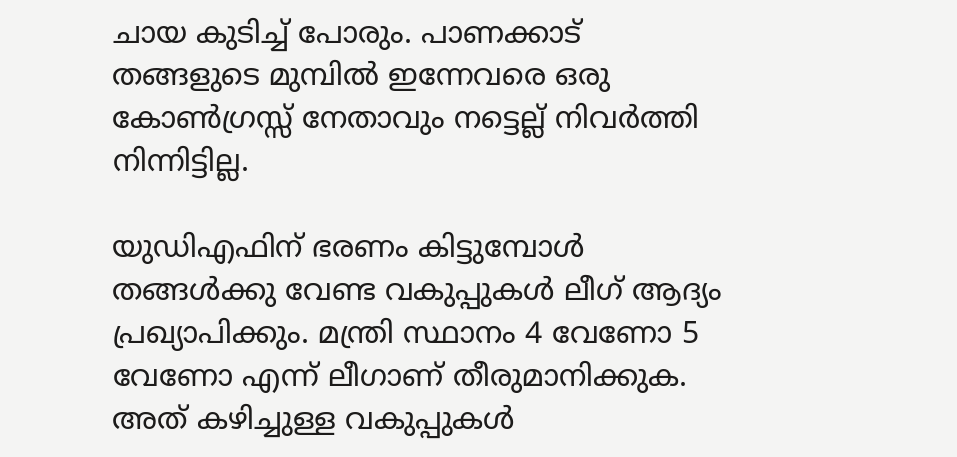ചായ കുടിച്ച് പോരും. പാണക്കാട് തങ്ങളുടെ മുമ്പില്‍ ഇന്നേവരെ ഒരു കോണ്‍ഗ്രസ്സ് നേതാവും നട്ടെല്ല് നിവര്‍ത്തി നിന്നിട്ടില്ല.

യുഡിഎഫിന് ഭരണം കിട്ടുമ്പോള്‍ തങ്ങള്‍ക്കു വേണ്ട വകുപ്പുകള്‍ ലീഗ് ആദ്യം പ്രഖ്യാപിക്കും. മന്ത്രി സ്ഥാനം 4 വേണോ 5 വേണോ എന്ന് ലീഗാണ് തീരുമാനിക്കുക. അത് കഴിച്ചുള്ള വകുപ്പുകള്‍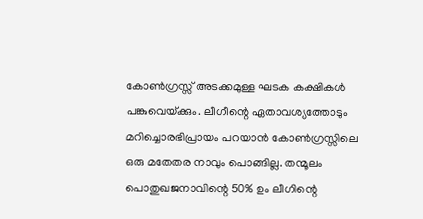കോണ്‍ഗ്രസ്സ് അടക്കമുള്ള ഘടക കക്ഷികള്‍ പങ്കുവെയ്‌ക്കും. ലീഗീന്റെ ഏതാവശ്യത്തോടും  മറിച്ചൊരഭിപ്രായം പറയാന്‍ കോണ്‍ഗ്രസ്സിലെ ഒരു മതേതര നാവും പൊങ്ങില്ല. തന്മൂലം പൊതുഖജനാവിന്റെ 50% ഉം ലീഗിന്റെ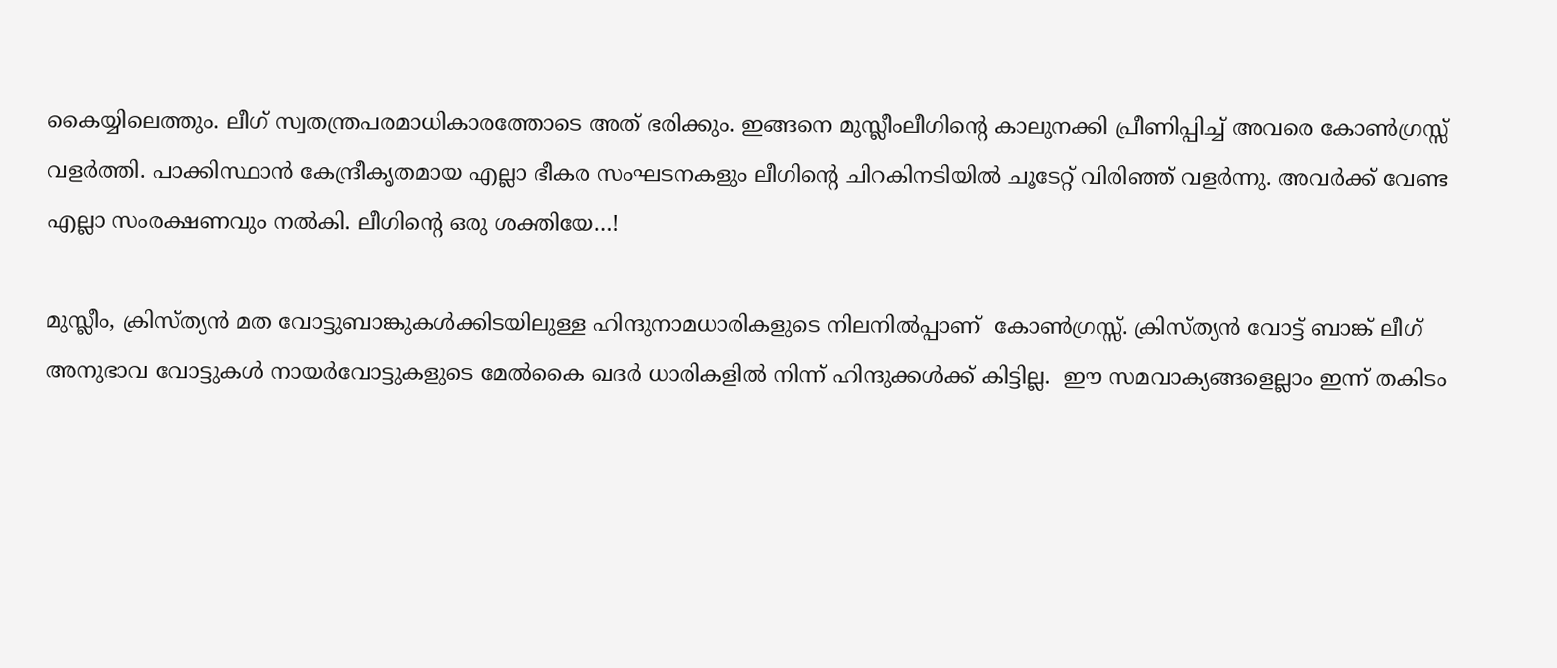കൈയ്യിലെത്തും. ലീഗ് സ്വതന്ത്രപരമാധികാരത്തോടെ അത് ഭരിക്കും. ഇങ്ങനെ മുസ്ലീംലീഗിന്റെ കാലുനക്കി പ്രീണിപ്പിച്ച് അവരെ കോണ്‍ഗ്രസ്സ് വളര്‍ത്തി. പാക്കിസ്ഥാന്‍ കേന്ദ്രീകൃതമായ എല്ലാ ഭീകര സംഘടനകളും ലീഗിന്റെ ചിറകിനടിയില്‍ ചൂടേറ്റ് വിരിഞ്ഞ് വളര്‍ന്നു. അവര്‍ക്ക് വേണ്ട എല്ലാ സംരക്ഷണവും നല്‍കി. ലീഗിന്റെ ഒരു ശക്തിയേ…!

മുസ്ലീം, ക്രിസ്ത്യന്‍ മത വോട്ടുബാങ്കുകള്‍ക്കിടയിലുള്ള ഹിന്ദുനാമധാരികളുടെ നിലനില്‍പ്പാണ്  കോണ്‍ഗ്രസ്സ്. ക്രിസ്ത്യന്‍ വോട്ട് ബാങ്ക് ലീഗ് അനുഭാവ വോട്ടുകള്‍ നായര്‍വോട്ടുകളുടെ മേല്‍കൈ ഖദര്‍ ധാരികളില്‍ നിന്ന് ഹിന്ദുക്കള്‍ക്ക് കിട്ടില്ല.  ഈ സമവാക്യങ്ങളെല്ലാം ഇന്ന് തകിടം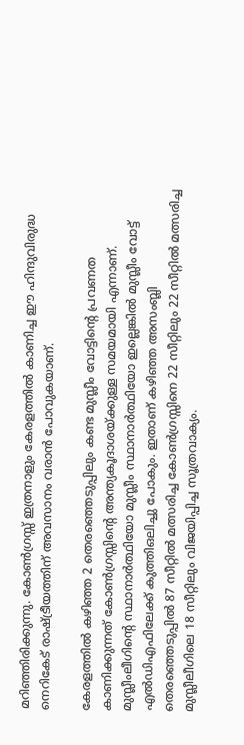മറിഞ്ഞിരിക്കുന്നു. കോണ്‍ഗ്രസ്സ് ഇത്രനാളും കേരളത്തില്‍ കാണിച്ച ഈ ഹിന്ദുവിരുദ്ധ നെറികേട് രാഷ്‌ട്രീയത്തിന് അവസാനം വരാന്‍ പോവുകയാണ്.

കേരളത്തില്‍ കഴിഞ്ഞ 2 തെരഞ്ഞെടുപ്പിലും കണ്ട മുസ്ലീം വോട്ടിന്റെ പ്രവണത കാണിക്കുന്നത് കോണ്‍ഗ്രസ്സിന്റെ അന്ത്യകൂദാശയ്‌ക്കുള്ള സമയമായി എന്നാണ്. മുസ്ലീംലീഗിന്റെ സ്ഥാനാര്‍ത്ഥിയോ മുസ്ലീം സ്ഥാനാര്‍ത്ഥിയോ ഇല്ലെങ്കില്‍ മുസ്ലീം വോട്ട് എല്‍ഡിഎഫിലേക്ക് കുത്തിഒലിച്ചു പോകും. ഇതാണ് കഴിഞ്ഞ അസംബ്ലി തെരഞ്ഞെടുപ്പില്‍ 87 സീറ്റില്‍ മത്സരിച്ച കോണ്‍ഗ്രസ്സിനെ 22 സീറ്റിലും 22 സീറ്റില്‍ മത്സരിച്ച മുസ്ലീലീഗിലെ 18 സീറ്റിലും വിജയിപ്പിച്ച സൂത്രവാക്യം.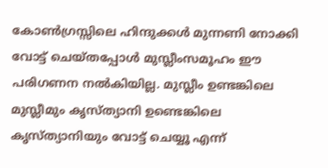കോണ്‍ഗ്രസ്സിലെ ഹിന്ദുക്കള്‍ മുന്നണി നോക്കി വോട്ട് ചെയ്തപ്പോള്‍ മുസ്ലീംസമൂഹം ഈ പരിഗണന നല്‍കിയില്ല. മുസ്ലീം ഉണ്ടങ്കിലെ മുസ്ലീമും കൃസ്ത്യാനി ഉണ്ടെങ്കിലെ കൃസ്ത്യാനിയും വോട്ട് ചെയ്യൂ എന്ന്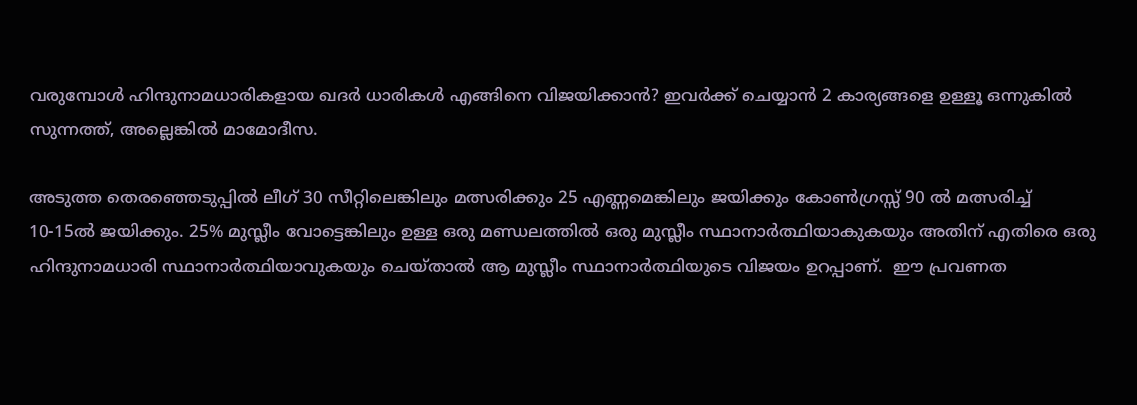വരുമ്പോള്‍ ഹിന്ദുനാമധാരികളായ ഖദര്‍ ധാരികള്‍ എങ്ങിനെ വിജയിക്കാന്‍? ഇവര്‍ക്ക് ചെയ്യാന്‍ 2 കാര്യങ്ങളെ ഉള്ളൂ ഒന്നുകില്‍ സുന്നത്ത്, അല്ലെങ്കില്‍ മാമോദീസ.

അടുത്ത തെരഞ്ഞെടുപ്പില്‍ ലീഗ് 30 സീറ്റിലെങ്കിലും മത്സരിക്കും 25 എണ്ണമെങ്കിലും ജയിക്കും കോണ്‍ഗ്രസ്സ് 90 ല്‍ മത്സരിച്ച് 10-15ല്‍ ജയിക്കും. 25% മുസ്ലീം വോട്ടെങ്കിലും ഉള്ള ഒരു മണ്ഡലത്തില്‍ ഒരു മുസ്ലീം സ്ഥാനാര്‍ത്ഥിയാകുകയും അതിന് എതിരെ ഒരു ഹിന്ദുനാമധാരി സ്ഥാനാര്‍ത്ഥിയാവുകയും ചെയ്താല്‍ ആ മുസ്ലീം സ്ഥാനാര്‍ത്ഥിയുടെ വിജയം ഉറപ്പാണ്.  ഈ പ്രവണത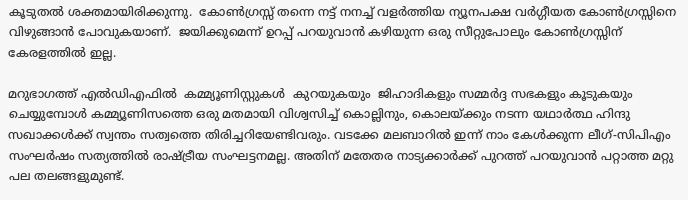കൂടുതല്‍ ശക്തമായിരിക്കുന്നു.  കോണ്‍ഗ്രസ്സ് തന്നെ നട്ട് നനച്ച് വളര്‍ത്തിയ ന്യൂനപക്ഷ വര്‍ഗ്ഗീയത കോണ്‍ഗ്രസ്സിനെ വിഴുങ്ങാന്‍ പോവുകയാണ്.  ജയിക്കുമെന്ന് ഉറപ്പ് പറയുവാന്‍ കഴിയുന്ന ഒരു സീറ്റുപോലും കോണ്‍ഗ്രസ്സിന് കേരളത്തില്‍ ഇല്ല.

മറുഭാഗത്ത് എല്‍ഡിഎഫില്‍  കമ്മ്യൂണിസ്റ്റുകള്‍  കുറയുകയും  ജിഹാദികളും സമ്മര്‍ദ്ദ സഭകളും കൂടുകയും ചെയ്യുമ്പോള്‍ കമ്മ്യൂണിസത്തെ ഒരു മതമായി വിശ്വസിച്ച് കൊല്ലിനും, കൊലയ്‌ക്കും നടന്ന യഥാര്‍ത്ഥ ഹിന്ദു സഖാക്കള്‍ക്ക് സ്വന്തം സത്വത്തെ തിരിച്ചറിയേണ്ടിവരും. വടക്കേ മലബാറില്‍ ഇന്ന് നാം കേള്‍ക്കുന്ന ലീഗ്-സിപിഎം സംഘര്‍ഷം സത്യത്തില്‍ രാഷ്‌ട്രീയ സംഘട്ടനമല്ല. അതിന് മതേതര നാട്യക്കാര്‍ക്ക് പുറത്ത് പറയുവാന്‍ പറ്റാത്ത മറ്റു പല തലങ്ങളുമുണ്ട്.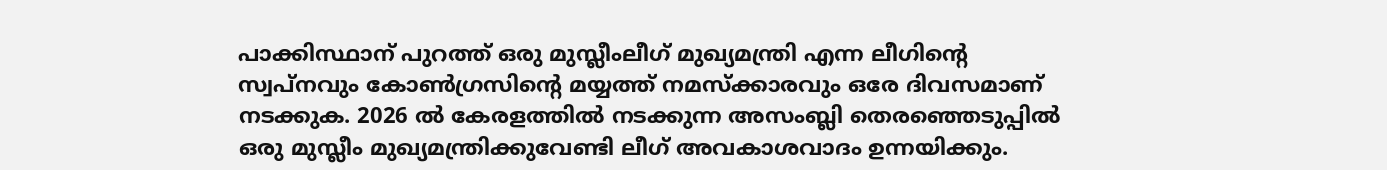പാക്കിസ്ഥാന് പുറത്ത് ഒരു മുസ്ലീംലീഗ് മുഖ്യമന്ത്രി എന്ന ലീഗിന്റെ  സ്വപ്‌നവും കോണ്‍ഗ്രസിന്റെ മയ്യത്ത് നമസ്‌ക്കാരവും ഒരേ ദിവസമാണ് നടക്കുക. 2026 ല്‍ കേരളത്തില്‍ നടക്കുന്ന അസംബ്ലി തെരഞ്ഞെടുപ്പില്‍ ഒരു മുസ്ലീം മുഖ്യമന്ത്രിക്കുവേണ്ടി ലീഗ് അവകാശവാദം ഉന്നയിക്കും.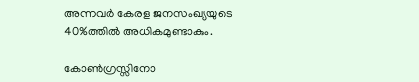അന്നവര്‍ കേരള ജനസംഖ്യയുടെ 40%ത്തില്‍ അധികമുണ്ടാകും.

കോണ്‍ഗ്രസ്സിനോ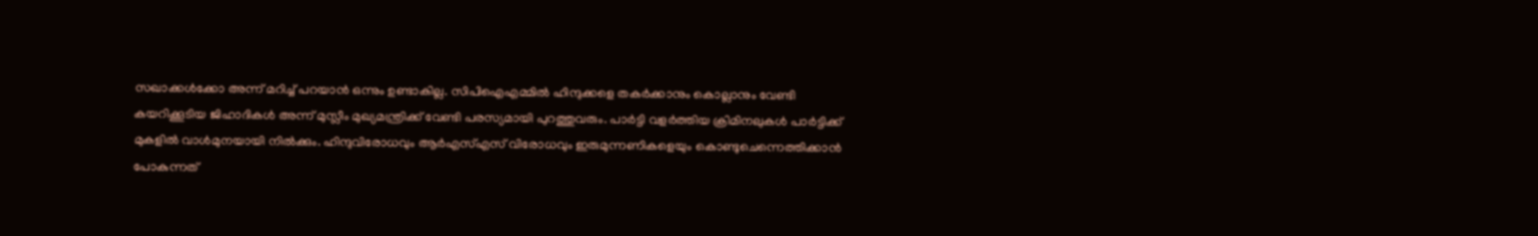സഖാക്കള്‍ക്കോ അന്ന് മറിച്ച് പറയാന്‍ ഒന്നും ഉണ്ടാകില്ല. സിപിഐഎമ്മില്‍ ഹിന്ദുക്കളെ തകര്‍ക്കാനും കൊല്ലാനും വേണ്ടി കയറിക്കൂടിയ ജിഹാദികള്‍ അന്ന് മുസ്ലീം മുഖ്യമന്ത്രിക്ക് വേണ്ടി പരസ്യമായി പുറത്തുവരും. പാര്‍ട്ടി വളര്‍ത്തിയ ക്രിമിനലുകള്‍ പാര്‍ട്ടിക്ക് മുകളില്‍ വാള്‍മുനയായി നില്‍ക്കും. ഹിന്ദുവിരോധവും ആര്‍എസ്എസ് വിരോധവും ഇരുമുന്നണികളെയും കൊണ്ടുചെന്നെത്തിക്കാന്‍ പോകുന്നത്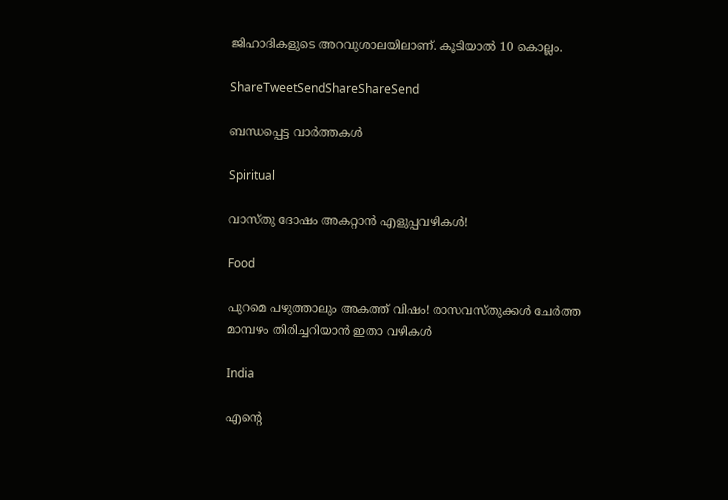ജിഹാദികളുടെ അറവുശാലയിലാണ്. കൂടിയാല്‍ 10 കൊല്ലം.

ShareTweetSendShareShareSend

ബന്ധപ്പെട്ട വാര്‍ത്തകള്‍

Spiritual

വാസ്തു ദോഷം അകറ്റാൻ എളുപ്പവഴികൾ!

Food

പുറമെ പഴുത്താലും അകത്ത് വിഷം! രാസവസ്തുക്കൾ ചേർത്ത മാമ്പഴം തിരിച്ചറിയാൻ ഇതാ വഴികൾ

India

എന്റെ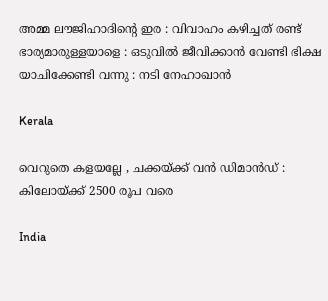അമ്മ ലൗജിഹാദിന്റെ ഇര : വിവാഹം കഴിച്ചത് രണ്ട് ഭാര്യമാരുള്ളയാളെ : ഒടുവിൽ ജീവിക്കാൻ വേണ്ടി ഭിക്ഷ യാചിക്കേണ്ടി വന്നു : നടി നേഹാഖാൻ

Kerala

വെറുതെ കളയല്ലേ , ചക്കയ്‌ക്ക് വൻ ഡിമാൻഡ് : കിലോയ്‌ക്ക് 2500 രൂപ വരെ

India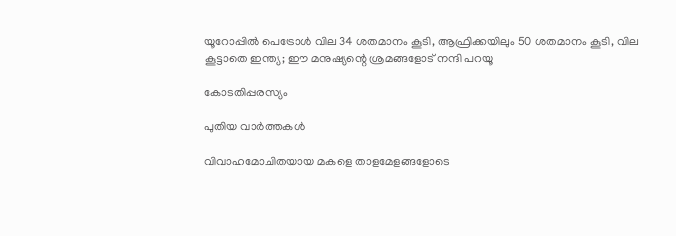യൂറോപ്പില്‍ പെട്രോള്‍ വില 34 ശതമാനം കൂടി, ആഫ്രിക്കയിലും 50 ശതമാനം കൂടി, വില കൂട്ടാതെ ഇന്ത്യ; ഈ മനുഷ്യന്റെ ശ്രമങ്ങളോട് നന്ദി പറയൂ

കോടതിപ്പരസ്യം

പുതിയ വാര്‍ത്തകള്‍

വിവാഹമോചിതയായ മകളെ താളമേളങ്ങളോടെ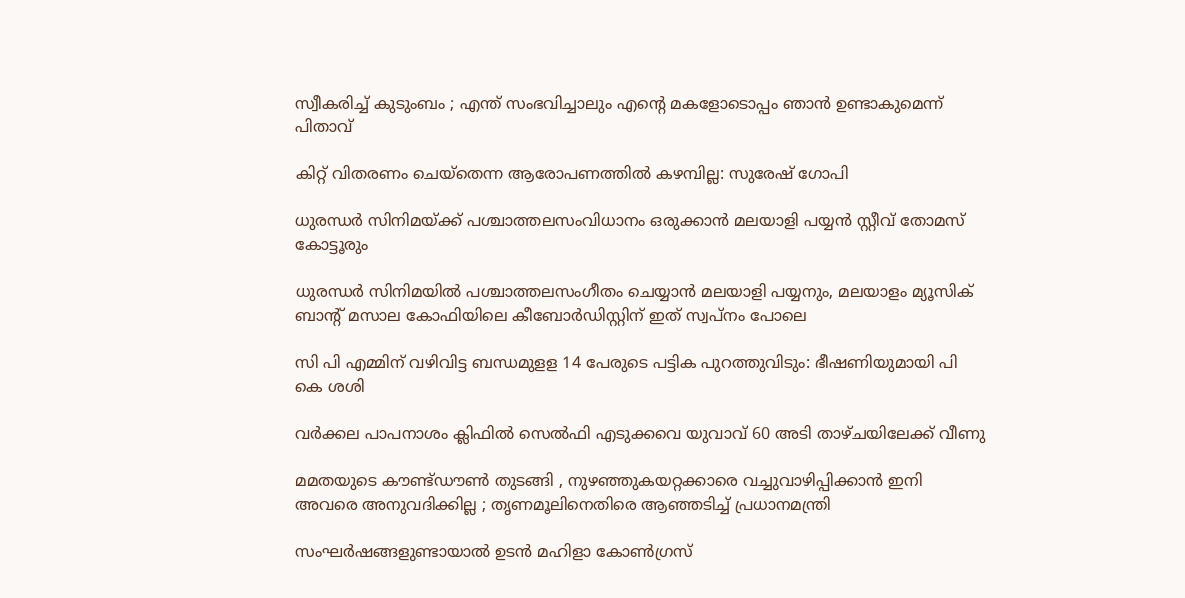സ്വീകരിച്ച് കുടുംബം ; എന്ത് സംഭവിച്ചാലും എന്റെ മകളോടൊപ്പം ഞാൻ ഉണ്ടാകുമെന്ന് പിതാവ്

കിറ്റ് വിതരണം ചെയ്‌തെന്ന ആരോപണത്തില്‍ കഴമ്പില്ല: സുരേഷ് ഗോപി

ധുരന്ധര്‍ സിനിമയ്ക്ക് പശ്ചാത്തലസംവിധാനം ഒരുക്കാന്‍ മലയാളി പയ്യന്‍ സ്റ്റീവ് തോമസ് കോട്ടൂരും

ധുരന്ധര്‍ സിനിമയില്‍ പശ്ചാത്തലസംഗീതം ചെയ്യാന്‍ മലയാളി പയ്യനും, മലയാളം മ്യൂസിക് ബാന്‍റ് മസാല കോഫിയിലെ കീബോര്‍ഡിസ്റ്റിന് ഇത് സ്വപ്നം പോലെ

സി പി എമ്മിന് വഴിവിട്ട ബന്ധമുളള 14 പേരുടെ പട്ടിക പുറത്തുവിടും: ഭീഷണിയുമായി പി കെ ശശി

വര്‍ക്കല പാപനാശം ക്ലിഫില്‍ സെല്‍ഫി എടുക്കവെ യുവാവ് 60 അടി താഴ്ചയിലേക്ക് വീണു

മമതയുടെ കൗണ്ട്ഡൗൺ തുടങ്ങി , നുഴഞ്ഞുകയറ്റക്കാരെ വച്ചുവാഴിപ്പിക്കാൻ ഇനി അവരെ അനുവദിക്കില്ല ; തൃണമൂലിനെതിരെ ആഞ്ഞടിച്ച് പ്രധാനമന്ത്രി

സംഘര്‍ഷങ്ങളുണ്ടായാല്‍ ഉടന്‍ മഹിളാ കോണ്‍ഗ്രസ്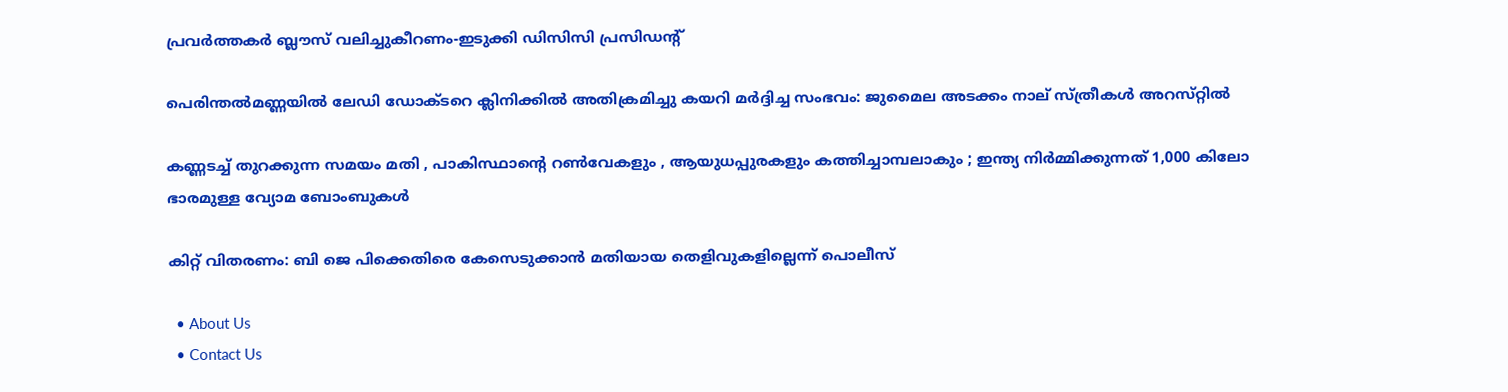പ്രവര്‍ത്തകര്‍ ബ്ലൗസ് വലിച്ചുകീറണം-ഇടുക്കി ഡിസിസി പ്രസിഡന്റ്

പെരിന്തൽമണ്ണയിൽ ലേഡി ഡോക്ടറെ ക്ലിനിക്കിൽ അതിക്രമിച്ചു കയറി മർദ്ദിച്ച സംഭവം: ജുമൈല അടക്കം നാല് സ്ത്രീകൾ അറസ്‌റ്റിൽ

കണ്ണടച്ച് തുറക്കുന്ന സമയം മതി , പാകിസ്ഥാന്റെ റൺവേകളും , ആയുധപ്പുരകളും കത്തിച്ചാമ്പലാകും ; ഇന്ത്യ നിർമ്മിക്കുന്നത് 1,000 കിലോ ഭാരമുള്ള വ്യോമ ബോംബുകൾ

കിറ്റ് വിതരണം: ബി ജെ പിക്കെതിരെ കേസെടുക്കാന്‍ മതിയായ തെളിവുകളില്ലെന്ന് പൊലീസ്

  • About Us
  • Contact Us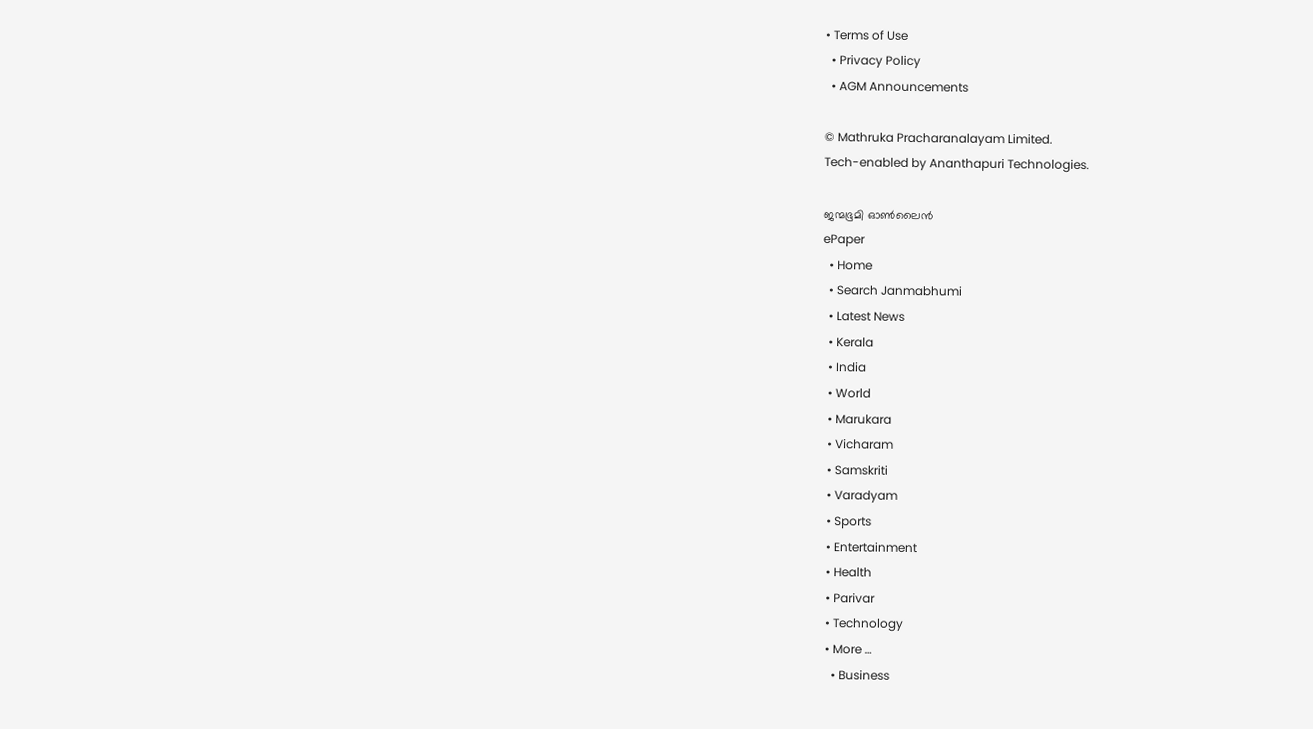• Terms of Use
  • Privacy Policy
  • AGM Announcements

© Mathruka Pracharanalayam Limited.
Tech-enabled by Ananthapuri Technologies.

ജന്മഭൂമി ഓണ്‍ലൈന്‍
ePaper
  • Home
  • Search Janmabhumi
  • Latest News
  • Kerala
  • India
  • World
  • Marukara
  • Vicharam
  • Samskriti
  • Varadyam
  • Sports
  • Entertainment
  • Health
  • Parivar
  • Technology
  • More …
    • Business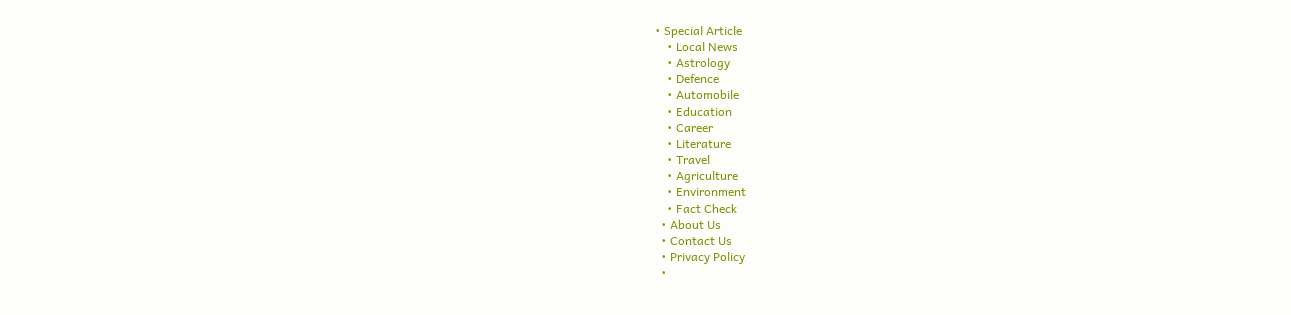• Special Article
    • Local News
    • Astrology
    • Defence
    • Automobile
    • Education
    • Career
    • Literature
    • Travel
    • Agriculture
    • Environment
    • Fact Check
  • About Us
  • Contact Us
  • Privacy Policy
  •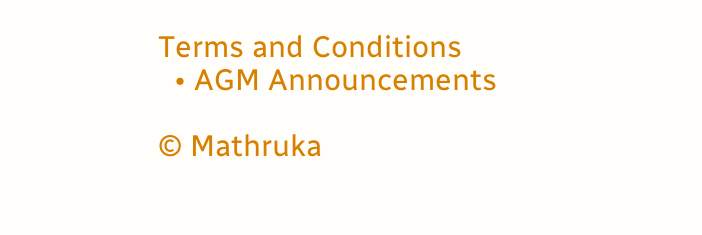Terms and Conditions
  • AGM Announcements

© Mathruka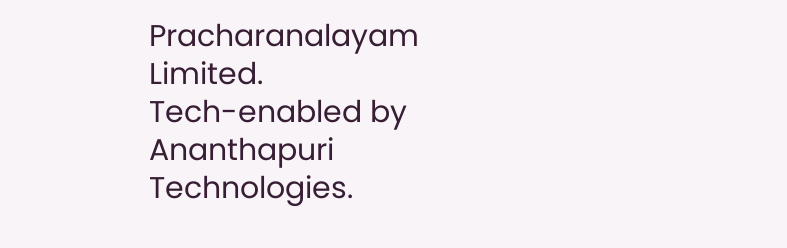Pracharanalayam Limited.
Tech-enabled by Ananthapuri Technologies.